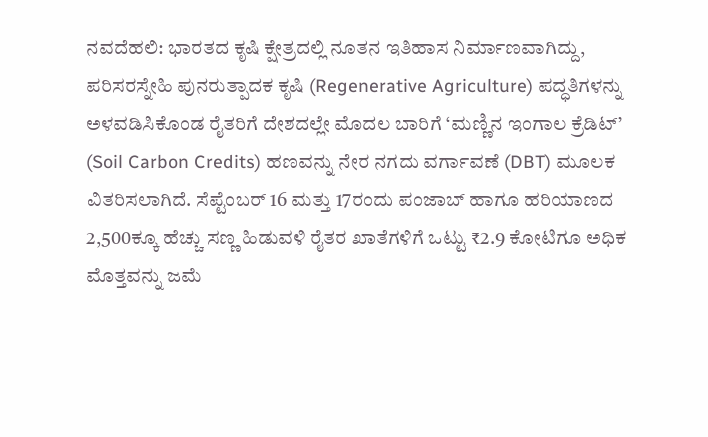ನವದೆಹಲಿ: ಭಾರತದ ಕೃಷಿ ಕ್ಷೇತ್ರದಲ್ಲಿ ನೂತನ ಇತಿಹಾಸ ನಿರ್ಮಾಣವಾಗಿದ್ದು, ಪರಿಸರಸ್ನೇಹಿ ಪುನರುತ್ಪಾದಕ ಕೃಷಿ (Regenerative Agriculture) ಪದ್ಧತಿಗಳನ್ನು ಅಳವಡಿಸಿಕೊಂಡ ರೈತರಿಗೆ ದೇಶದಲ್ಲೇ ಮೊದಲ ಬಾರಿಗೆ ‘ಮಣ್ಣಿನ ಇಂಗಾಲ ಕ್ರೆಡಿಟ್’ (Soil Carbon Credits) ಹಣವನ್ನು ನೇರ ನಗದು ವರ್ಗಾವಣೆ (DBT) ಮೂಲಕ ವಿತರಿಸಲಾಗಿದೆ. ಸೆಪ್ಟೆಂಬರ್ 16 ಮತ್ತು 17ರಂದು ಪಂಜಾಬ್ ಹಾಗೂ ಹರಿಯಾಣದ 2,500ಕ್ಕೂ ಹೆಚ್ಚು ಸಣ್ಣ ಹಿಡುವಳಿ ರೈತರ ಖಾತೆಗಳಿಗೆ ಒಟ್ಟು ₹2.9 ಕೋಟಿಗೂ ಅಧಿಕ ಮೊತ್ತವನ್ನು ಜಮೆ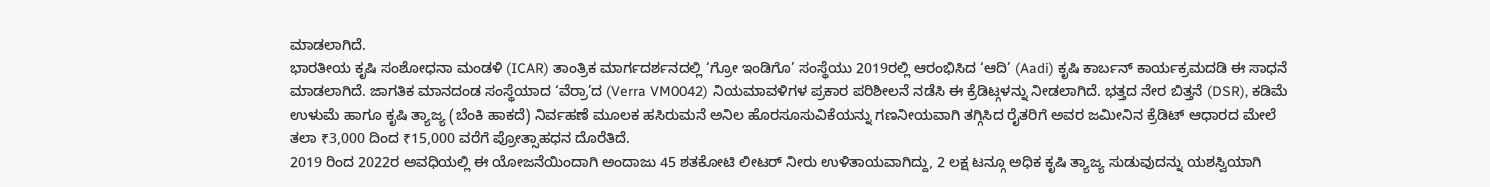ಮಾಡಲಾಗಿದೆ.
ಭಾರತೀಯ ಕೃಷಿ ಸಂಶೋಧನಾ ಮಂಡಳಿ (ICAR) ತಾಂತ್ರಿಕ ಮಾರ್ಗದರ್ಶನದಲ್ಲಿ ‘ಗ್ರೋ ಇಂಡಿಗೊ’ ಸಂಸ್ಥೆಯು 2019ರಲ್ಲಿ ಆರಂಭಿಸಿದ ‘ಆದಿ’ (Aadi) ಕೃಷಿ ಕಾರ್ಬನ್ ಕಾರ್ಯಕ್ರಮದಡಿ ಈ ಸಾಧನೆ ಮಾಡಲಾಗಿದೆ. ಜಾಗತಿಕ ಮಾನದಂಡ ಸಂಸ್ಥೆಯಾದ ‘ವೆರ್ರಾ’ದ (Verra VM0042) ನಿಯಮಾವಳಿಗಳ ಪ್ರಕಾರ ಪರಿಶೀಲನೆ ನಡೆಸಿ ಈ ಕ್ರೆಡಿಟ್ಗಳನ್ನು ನೀಡಲಾಗಿದೆ. ಭತ್ತದ ನೇರ ಬಿತ್ತನೆ (DSR), ಕಡಿಮೆ ಉಳುಮೆ ಹಾಗೂ ಕೃಷಿ ತ್ಯಾಜ್ಯ (ಬೆಂಕಿ ಹಾಕದೆ) ನಿರ್ವಹಣೆ ಮೂಲಕ ಹಸಿರುಮನೆ ಅನಿಲ ಹೊರಸೂಸುವಿಕೆಯನ್ನು ಗಣನೀಯವಾಗಿ ತಗ್ಗಿಸಿದ ರೈತರಿಗೆ ಅವರ ಜಮೀನಿನ ಕ್ರೆಡಿಟ್ ಆಧಾರದ ಮೇಲೆ ತಲಾ ₹3,000 ದಿಂದ ₹15,000 ವರೆಗೆ ಪ್ರೋತ್ಸಾಹಧನ ದೊರೆತಿದೆ.
2019 ರಿಂದ 2022ರ ಅವಧಿಯಲ್ಲಿ ಈ ಯೋಜನೆಯಿಂದಾಗಿ ಅಂದಾಜು 45 ಶತಕೋಟಿ ಲೀಟರ್ ನೀರು ಉಳಿತಾಯವಾಗಿದ್ದು, 2 ಲಕ್ಷ ಟನ್ಗೂ ಅಧಿಕ ಕೃಷಿ ತ್ಯಾಜ್ಯ ಸುಡುವುದನ್ನು ಯಶಸ್ವಿಯಾಗಿ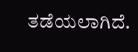ತಡೆಯಲಾಗಿದೆ.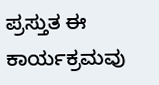ಪ್ರಸ್ತುತ ಈ ಕಾರ್ಯಕ್ರಮವು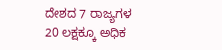ದೇಶದ 7 ರಾಜ್ಯಗಳ 20 ಲಕ್ಷಕ್ಕೂ ಅಧಿಕ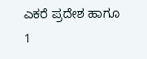ಎಕರೆ ಪ್ರದೇಶ ಹಾಗೂ 1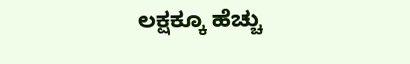ಲಕ್ಷಕ್ಕೂ ಹೆಚ್ಚು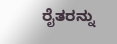ರೈತರನ್ನು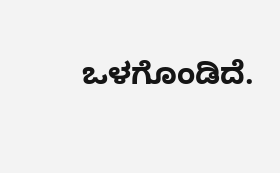ಒಳಗೊಂಡಿದೆ.